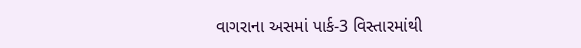વાગરાના અસમાં પાર્ક-3 વિસ્તારમાંથી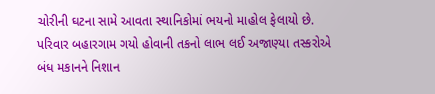ચોરીની ઘટના સામે આવતા સ્થાનિકોમાં ભયનો માહોલ ફેલાયો છે. પરિવાર બહારગામ ગયો હોવાની તકનો લાભ લઈ અજાણ્યા તસ્કરોએ બંધ મકાનને નિશાન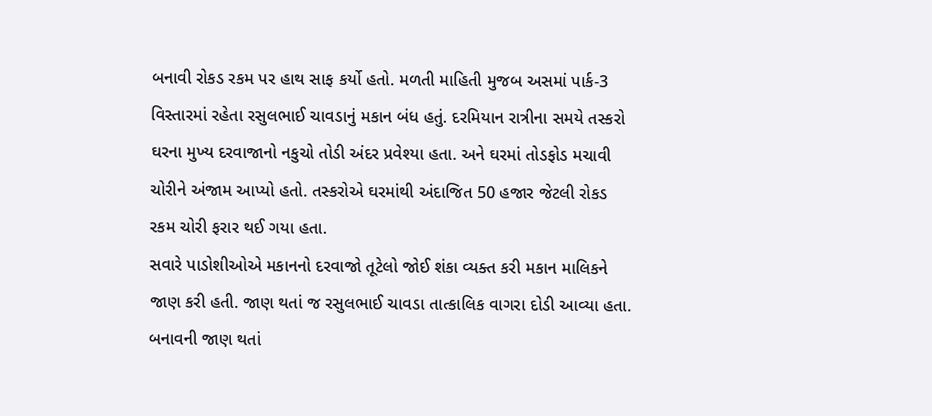બનાવી રોકડ રકમ પર હાથ સાફ કર્યો હતો. મળતી માહિતી મુજબ અસમાં પાર્ક-3 વિસ્તારમાં રહેતા રસુલભાઈ ચાવડાનું મકાન બંધ હતું. દરમિયાન રાત્રીના સમયે તસ્કરો ઘરના મુખ્ય દરવાજાનો નકુચો તોડી અંદર પ્રવેશ્યા હતા. અને ઘરમાં તોડફોડ મચાવી ચોરીને અંજામ આપ્યો હતો. તસ્કરોએ ઘરમાંથી અંદાજિત 50 હજાર જેટલી રોકડ રકમ ચોરી ફરાર થઈ ગયા હતા.
સવારે પાડોશીઓએ મકાનનો દરવાજો તૂટેલો જોઈ શંકા વ્યક્ત કરી મકાન માલિકને જાણ કરી હતી. જાણ થતાં જ રસુલભાઈ ચાવડા તાત્કાલિક વાગરા દોડી આવ્યા હતા. બનાવની જાણ થતાં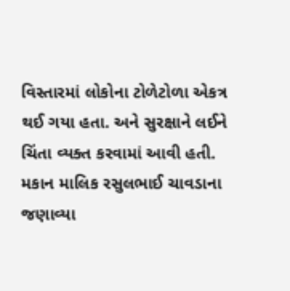વિસ્તારમાં લોકોના ટોળેટોળા એકત્ર થઈ ગયા હતા. અને સુરક્ષાને લઈને ચિંતા વ્યક્ત કરવામાં આવી હતી. મકાન માલિક રસુલભાઈ ચાવડાના જણાવ્યા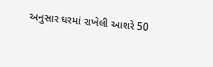અનુસાર ઘરમાં રાખેલી આશરે 50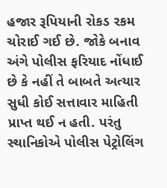હજાર રૂપિયાની રોકડ રકમ ચોરાઈ ગઈ છે. જોકે બનાવ અંગે પોલીસ ફરિયાદ નોંધાઈ છે કે નહીં તે બાબતે અત્યાર સુધી કોઈ સત્તાવાર માહિતી પ્રાપ્ત થઈ ન હતી. પરંતુ સ્થાનિકોએ પોલીસ પેટ્રોલિંગ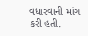વધારવાની માંગ કરી હતી.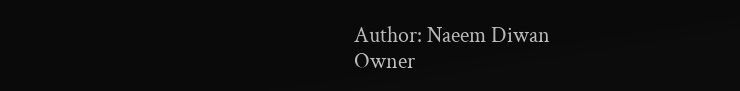Author: Naeem Diwan
Owner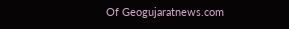Of Geogujaratnews.com